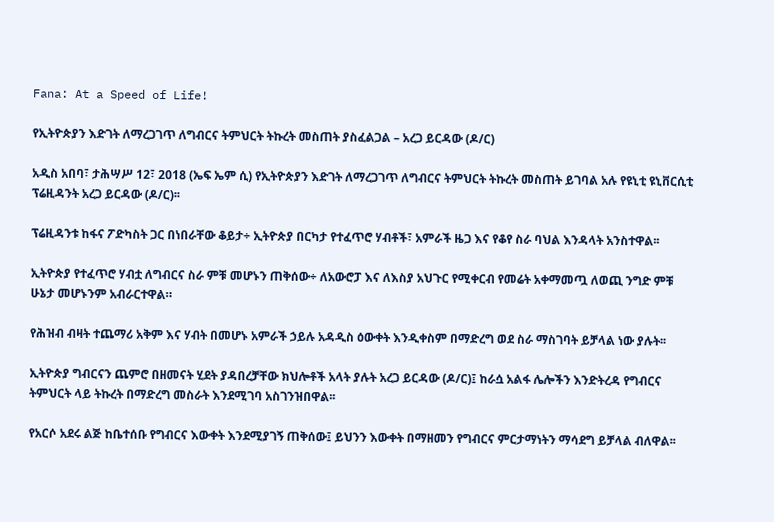Fana: At a Speed of Life!

የኢትዮጵያን እድገት ለማረጋገጥ ለግብርና ትምህርት ትኩረት መስጠት ያስፈልጋል – አረጋ ይርዳው (ዶ/ር)

አዲስ አበባ፣ ታሕሣሥ 12፣ 2018 (ኤፍ ኤም ሲ) የኢትዮጵያን እድገት ለማረጋገጥ ለግብርና ትምህርት ትኩረት መስጠት ይገባል አሉ የዩኒቲ ዩኒቨርሲቲ ፕሬዚዳንት አረጋ ይርዳው (ዶ/ር)፡፡

ፕሬዚዳንቱ ከፋና ፖድካስት ጋር በነበራቸው ቆይታ÷ ኢትዮጵያ በርካታ የተፈጥሮ ሃብቶች፣ አምራች ዜጋ እና የቆየ ስራ ባህል እንዳላት አንስተዋል፡፡

ኢትዮጵያ የተፈጥሮ ሃብቷ ለግብርና ስራ ምቹ መሆኑን ጠቅሰው÷ ለአውሮፓ እና ለእስያ አህጉር የሚቀርብ የመሬት አቀማመጧ ለወጪ ንግድ ምቹ ሁኔታ መሆኑንም አብራርተዋል።

የሕዝብ ብዛት ተጨማሪ አቅም እና ሃብት በመሆኑ አምራች ኃይሉ አዳዲስ ዕውቀት እንዲቀስም በማድረግ ወደ ስራ ማስገባት ይቻላል ነው ያሉት፡፡

ኢትዮጵያ ግብርናን ጨምሮ በዘመናት ሂደት ያዳበረቻቸው ክህሎቶች አላት ያሉት አረጋ ይርዳው (ዶ/ር)፤ ከራሷ አልፋ ሌሎችን እንድትረዳ የግብርና ትምህርት ላይ ትኩረት በማድረግ መስራት እንደሚገባ አስገንዝበዋል፡፡

የአርሶ አደሩ ልጅ ከቤተሰቡ የግብርና እውቀት እንደሚያገኝ ጠቅሰው፤ ይህንን እውቀት በማዘመን የግብርና ምርታማነትን ማሳደግ ይቻላል ብለዋል፡፡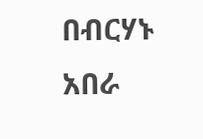በብርሃኑ አበራ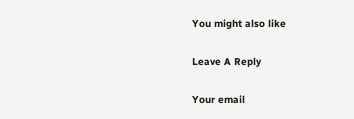You might also like

Leave A Reply

Your email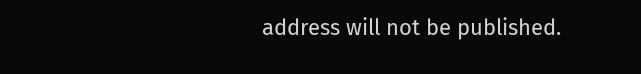address will not be published.